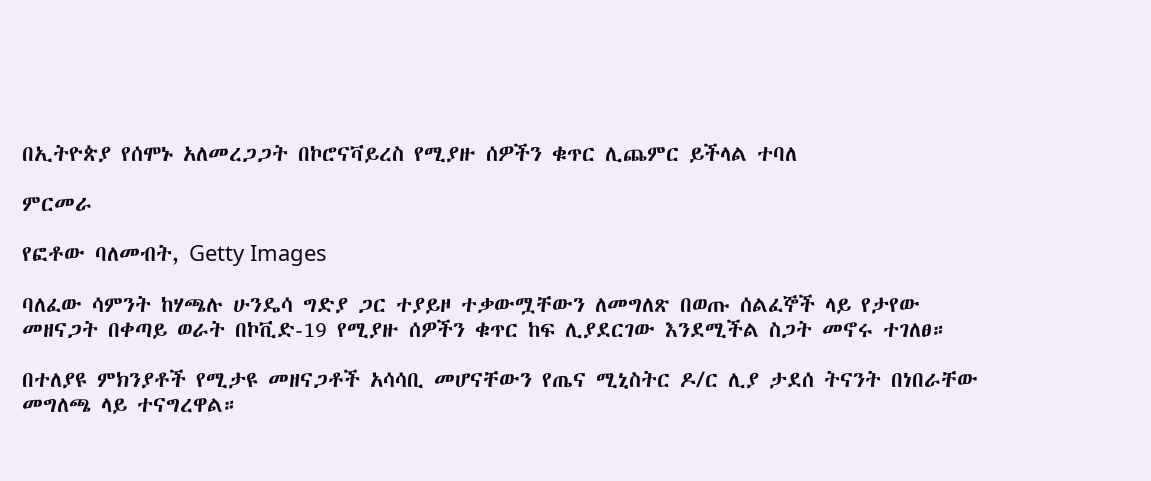በኢትዮጵያ የሰሞኑ አለመረጋጋት በኮሮናቫይረስ የሚያዙ ሰዎችን ቁጥር ሊጨምር ይችላል ተባለ

ምርመራ

የፎቶው ባለመብት, Getty Images

ባለፈው ሳምንት ከሃጫሉ ሁንዴሳ ግድያ ጋር ተያይዞ ተቃውሟቸውን ለመግለጽ በወጡ ሰልፈኞች ላይ የታየው መዘናጋት በቀጣይ ወራት በኮቪድ-19 የሚያዙ ሰዎችን ቁጥር ከፍ ሊያደርገው እንደሚችል ስጋት መኖሩ ተገለፀ።

በተለያዩ ምክንያቶች የሚታዩ መዘናጋቶች አሳሳቢ መሆናቸውን የጤና ሚኒስትር ዶ/ር ሊያ ታደሰ ትናንት በነበራቸው መግለጫ ላይ ተናግረዋል።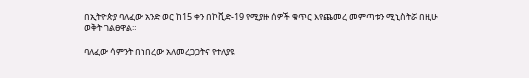በኢትዮጵያ ባለፈው አንድ ወር ከ15 ቀን በኮቪድ-19 የሚያዙ ሰዎች ቁጥር እየጨመረ መምጣቱን ሚኒስትሯ በዚሁ ወቅት ገልፀዋል።

ባለፈው ሳምንት በነበረው አለመረጋጋትና የተለያዩ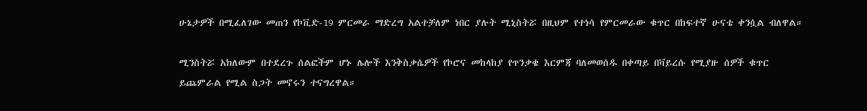ሁኔታዎች በሚፈለገው መጠን የኮቪድ-19 ምርመራ ማድረግ አልተቻለም ነበር ያሉት ሚኒስትሯ በዚህም የተነሳ የምርመራው ቁጥር በከፍተኛ ሁናቴ ቀንሷል ብለዋል።

ሚንስትሯ አክለውም በተደረጉ ሰልፎችም ሆኑ ሌሎች እንቅስቃሴዎች የኮሮና መከላከያ የጥንቃቄ እርምጃ ባለመወሰዱ በቀጣይ በቫይረሱ የሚያዙ ሰዎች ቁጥር ይጨምራል የሚል ስጋት መኖሩን ተናግረዋል።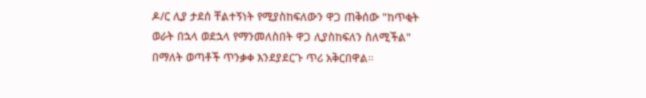ዶ/ር ሊያ ታደሰ ቸልተኝነት የሚያስከፍለውን ዋጋ ጠቅሰው "ከጥቂት ወራት በኋላ ወደኋላ የማንመለስበት ዋጋ ሊያስከፍለን ስለሚችል" በማለት ወጣቶች ጥንቃቀ እንደያደርጉ ጥሪ አቅርበዋል።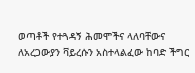ወጣቶች የተጓዳኝ ሕመሞችና ላለባቸውና ለአረጋውያን ቫይረሱን አስተላልፈው ከባድ ችግር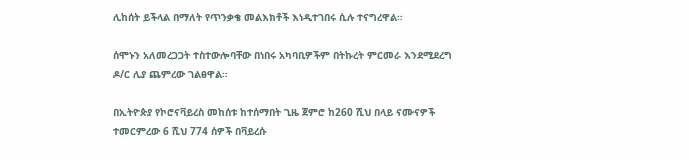ሊከሰት ይችላል በማለት የጥንቃቄ መልእክቶች እነዲተገበሩ ሲሉ ተናግረዋል።

ሰሞኑን አለመረጋጋት ተስተውሎባቸው በነበሩ አካባቢዎችም በትኩረት ምርመራ እንደሚደረግ ዶ/ር ሊያ ጨምረው ገልፀዋል።

በኢትዮጵያ የኮሮናቫይረስ መከሰቱ ከተሰማበት ጊዜ ጀምሮ ከ260 ሺህ በላይ ናሙናዎች ተመርምረው 6 ሺህ 774 ሰዎች በቫይረሱ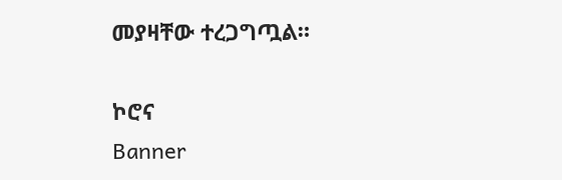መያዛቸው ተረጋግጧል።

ኮሮና
Banner